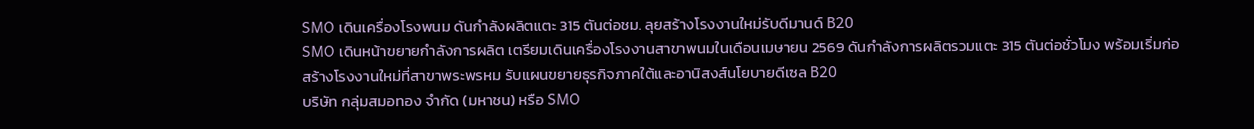SMO เดินเครื่องโรงพนม ดันกำลังผลิตแตะ 315 ตันต่อชม. ลุยสร้างโรงงานใหม่รับดีมานด์ B20
SMO เดินหน้าขยายกำลังการผลิต เตรียมเดินเครื่องโรงงานสาขาพนมในเดือนเมษายน 2569 ดันกำลังการผลิตรวมแตะ 315 ตันต่อชั่วโมง พร้อมเริ่มก่อสร้างโรงงานใหม่ที่สาขาพระพรหม รับแผนขยายธุรกิจภาคใต้และอานิสงส์นโยบายดีเซล B20
บริษัท กลุ่มสมอทอง จำกัด (มหาชน) หรือ SMO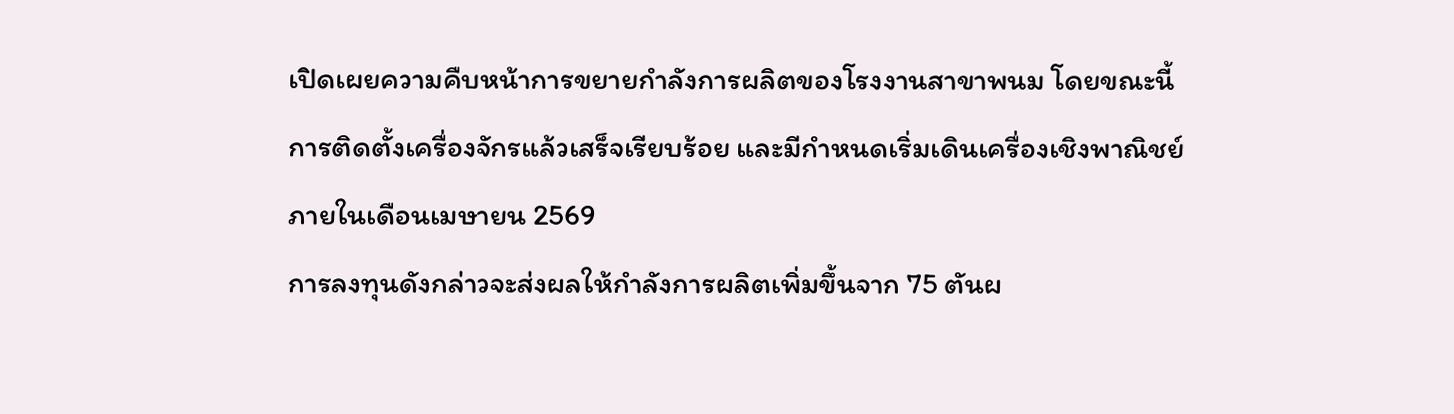เปิดเผยความคืบหน้าการขยายกำลังการผลิตของโรงงานสาขาพนม โดยขณะนี้การติดตั้งเครื่องจักรแล้วเสร็จเรียบร้อย และมีกำหนดเริ่มเดินเครื่องเชิงพาณิชย์ภายในเดือนเมษายน 2569
การลงทุนดังกล่าวจะส่งผลให้กำลังการผลิตเพิ่มขึ้นจาก 75 ตันผ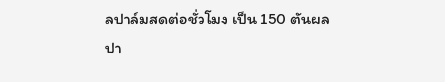ลปาล์มสดต่อชั่วโมง เป็น 150 ตันผลปา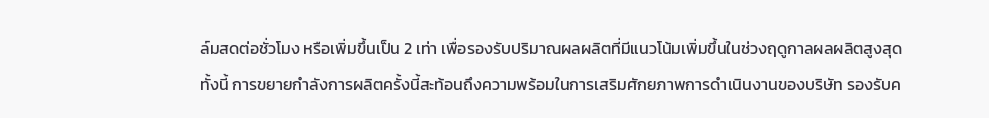ล์มสดต่อชั่วโมง หรือเพิ่มขึ้นเป็น 2 เท่า เพื่อรองรับปริมาณผลผลิตที่มีแนวโน้มเพิ่มขึ้นในช่วงฤดูกาลผลผลิตสูงสุด
ทั้งนี้ การขยายกำลังการผลิตครั้งนี้สะท้อนถึงความพร้อมในการเสริมศักยภาพการดำเนินงานของบริษัท รองรับค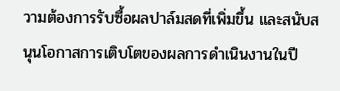วามต้องการรับซื้อผลปาล์มสดที่เพิ่มขึ้น และสนับสนุนโอกาสการเติบโตของผลการดำเนินงานในปี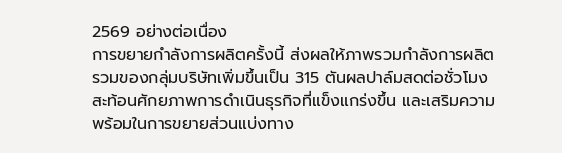2569 อย่างต่อเนื่อง
การขยายกำลังการผลิตครั้งนี้ ส่งผลให้ภาพรวมกำลังการผลิตรวมของกลุ่มบริษัทเพิ่มขึ้นเป็น 315 ตันผลปาล์มสดต่อชั่วโมง สะท้อนศักยภาพการดำเนินธุรกิจที่แข็งแกร่งขึ้น และเสริมความพร้อมในการขยายส่วนแบ่งทาง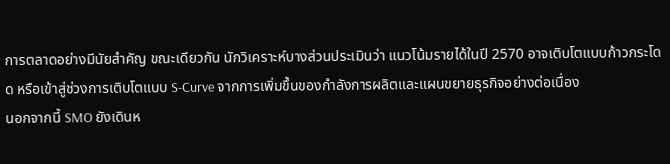การตลาดอย่างมีนัยสำคัญ ขณะเดียวกัน นักวิเคราะห์บางส่วนประเมินว่า แนวโน้มรายได้ในปี 2570 อาจเติบโตแบบก้าวกระโดด หรือเข้าสู่ช่วงการเติบโตแบบ S-Curve จากการเพิ่มขึ้นของกำลังการผลิตและแผนขยายธุรกิจอย่างต่อเนื่อง
นอกจากนี้ SMO ยังเดินห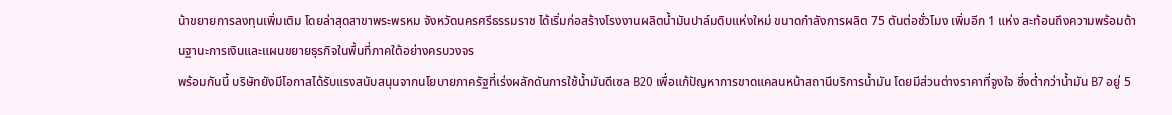น้าขยายการลงทุนเพิ่มเติม โดยล่าสุดสาขาพระพรหม จังหวัดนครศรีธรรมราช ได้เริ่มก่อสร้างโรงงานผลิตน้ำมันปาล์มดิบแห่งใหม่ ขนาดกำลังการผลิต 75 ตันต่อชั่วโมง เพิ่มอีก 1 แห่ง สะท้อนถึงความพร้อมด้านฐานะการเงินและแผนขยายธุรกิจในพื้นที่ภาคใต้อย่างครบวงจร
พร้อมกันนี้ บริษัทยังมีโอกาสได้รับแรงสนับสนุนจากนโยบายภาครัฐที่เร่งผลักดันการใช้น้ำมันดีเซล B20 เพื่อแก้ปัญหาการขาดแคลนหน้าสถานีบริการน้ำมัน โดยมีส่วนต่างราคาที่จูงใจ ซึ่งต่ำกว่าน้ำมัน B7 อยู่ 5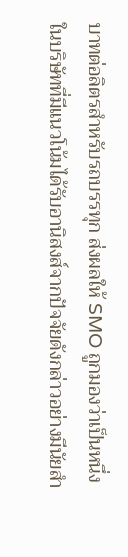บาทต่อลิตรสำหรับรถบรรทุก ส่งผลให้ SMO ถูกมองว่าเป็นหนึ่งในบริษัทที่มีแนวโน้มได้รับอานิสงส์จากปัจจัยดังกล่าวอย่างมีนัยสำ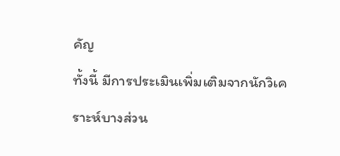คัญ
ทั้งนี้ มีการประเมินเพิ่มเติมจากนักวิเคราะห์บางส่วน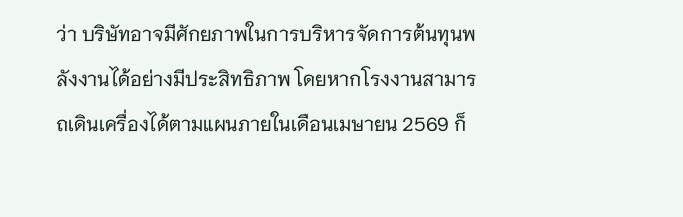ว่า บริษัทอาจมีศักยภาพในการบริหารจัดการต้นทุนพลังงานได้อย่างมีประสิทธิภาพ โดยหากโรงงานสามารถเดินเครื่องได้ตามแผนภายในเดือนเมษายน 2569 ก็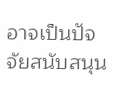อาจเป็นปัจจัยสนับสนุน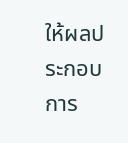ให้ผลประกอบการ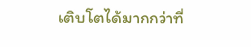เติบโตได้มากกว่าที่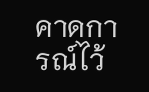คาดการณ์ไว้